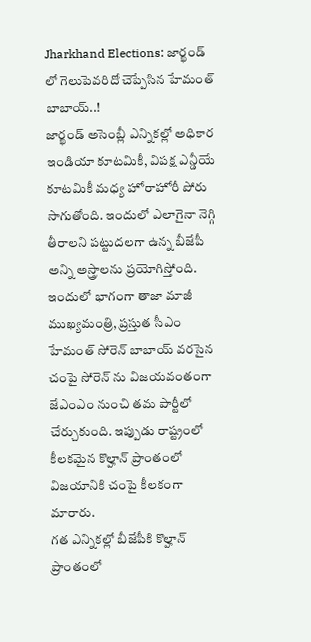Jharkhand Elections: జార్ఖండ్ లో గెలుపెవరిదో చెప్పేసిన హేమంత్ బాబాయ్..!
జార్ఖండ్ అసెంబ్లీ ఎన్నికల్లో అధికార ఇండియా కూటమికీ, విపక్ష ఎన్డీయే కూటమికీ మధ్య హోరాహోరీ పోరు సాగుతోంది. ఇందులో ఎలాగైనా నెగ్గి తీరాలని పట్టుదలగా ఉన్న బీజేపీ అన్ని అస్త్రాలను ప్రయోగిస్తోంది. ఇందులో భాగంగా తాజా మాజీ ముఖ్యమంత్రి, ప్రస్తుత సీఎం హేమంత్ సోరెన్ బాబాయ్ వరసైన చంపై సోరెన్ ను విజయవంతంగా జేఎంఎం నుంచి తమ పార్టీలో చేర్చుకుంది. ఇప్పుడు రాష్ట్రంలో కీలకమైన కొల్హాన్ ప్రాంతంలో విజయానికి చంపై కీలకంగా మారారు.
గత ఎన్నికల్లో బీజేపీకి కొల్హాన్ ప్రాంతంలో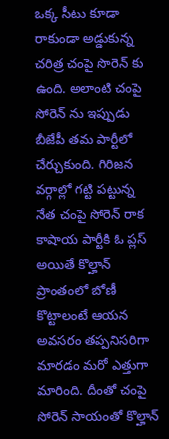ఒక్క సీటు కూడా రాకుండా అడ్డుకున్న చరిత్ర చంపై సొరెన్ కు ఉంది. అలాంటి చంపై సోరెన్ ను ఇప్పుడు బీజేపీ తమ పార్టీలో చేర్చుకుంది. గిరిజన వర్గాల్లో గట్టి పట్టున్న నేత చంపై సోరెన్ రాక కాషాయ పార్టీకి ఓ ప్లస్ అయితే కొల్హాన్ ప్రాంతంలో బోణీ కొట్టాలంటే ఆయన అవసరం తప్పనిసరిగా మారడం మరో ఎత్తుగా మారింది. దీంతో చంపై సోరెన్ సాయంతో కొల్హాన్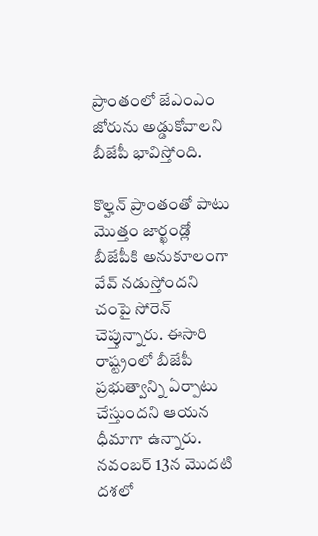ప్రాంతంలో జేఎంఎం జోరును అడ్డుకోవాలని బీజేపీ భావిస్తోంది.

కొల్హన్ ప్రాంతంతో పాటు మొత్తం జార్ఖండ్లో బీజేపీకి అనుకూలంగా వేవ్ నడుస్తోందని చంపై సోరెన్ చెప్తున్నారు. ఈసారి రాష్ట్రంలో బీజేపీ ప్రభుత్వాన్ని ఏర్పాటు చేస్తుందని ఆయన ధీమాగా ఉన్నారు. నవంబర్ 13న మొదటి దశలో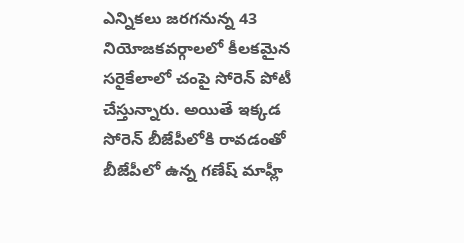ఎన్నికలు జరగనున్న 43 నియోజకవర్గాలలో కీలకమైన సరైకేలాలో చంపై సోరెన్ పోటీ చేస్తున్నారు. అయితే ఇక్కడ సోరెన్ బీజేపీలోకి రావడంతో బీజేపీలో ఉన్న గణేష్ మాహ్లీ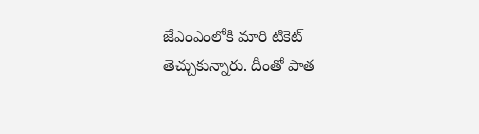జేఎంఎంలోకి మారి టికెట్ తెచ్చుకున్నారు. దీంతో పాత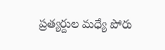ప్రత్యర్దుల మధ్యే పోరు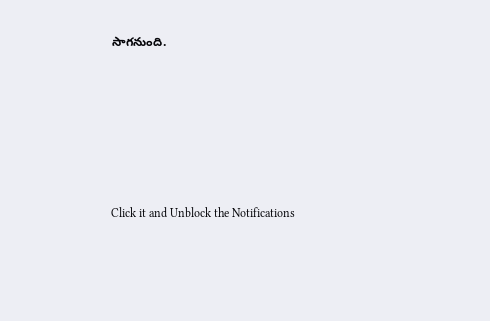సాగనుంది.












Click it and Unblock the Notifications